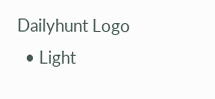Dailyhunt Logo
  • Light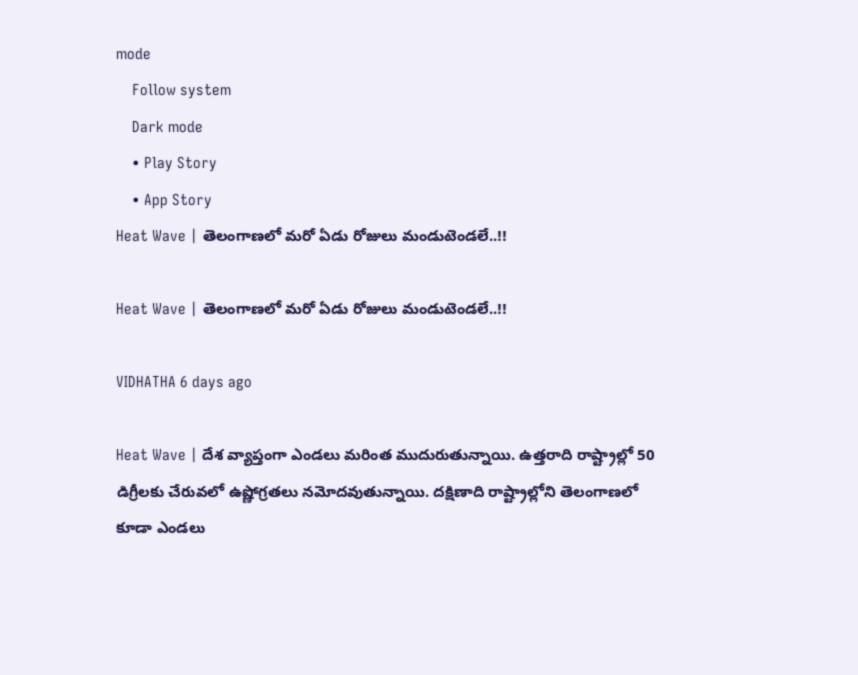mode
    Follow system
    Dark mode
    • Play Story
    • App Story
Heat Wave | తెలంగాణలో మరో ఏడు రోజులు మండుటెండలే..!!

Heat Wave | తెలంగాణలో మరో ఏడు రోజులు మండుటెండలే..!!

VIDHATHA 6 days ago

Heat Wave | దేశ వ్యాప్తంగా ఎండలు మరింత ముదురుతున్నాయి. ఉత్తరాది రాష్ట్రాల్లో 50 డిగ్రీలకు చేరువలో ఉష్ణోగ్రతలు నమోదవుతున్నాయి. దక్షిణాది రాష్ట్రాల్లోని తెలంగాణలో కూడా ఎండలు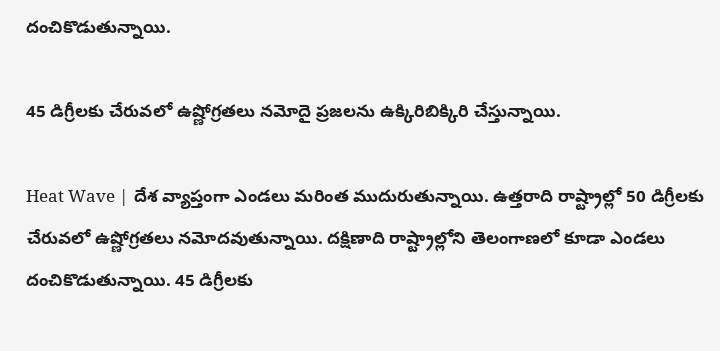దంచికొడుతున్నాయి.

45 డిగ్రీలకు చేరువలో ఉష్ణోగ్రతలు నమోదై ప్రజలను ఉక్కిరిబిక్కిరి చేస్తున్నాయి.

Heat Wave | దేశ వ్యాప్తంగా ఎండలు మరింత ముదురుతున్నాయి. ఉత్తరాది రాష్ట్రాల్లో 50 డిగ్రీలకు చేరువలో ఉష్ణోగ్రతలు నమోదవుతున్నాయి. దక్షిణాది రాష్ట్రాల్లోని తెలంగాణలో కూడా ఎండలు దంచికొడుతున్నాయి. 45 డిగ్రీలకు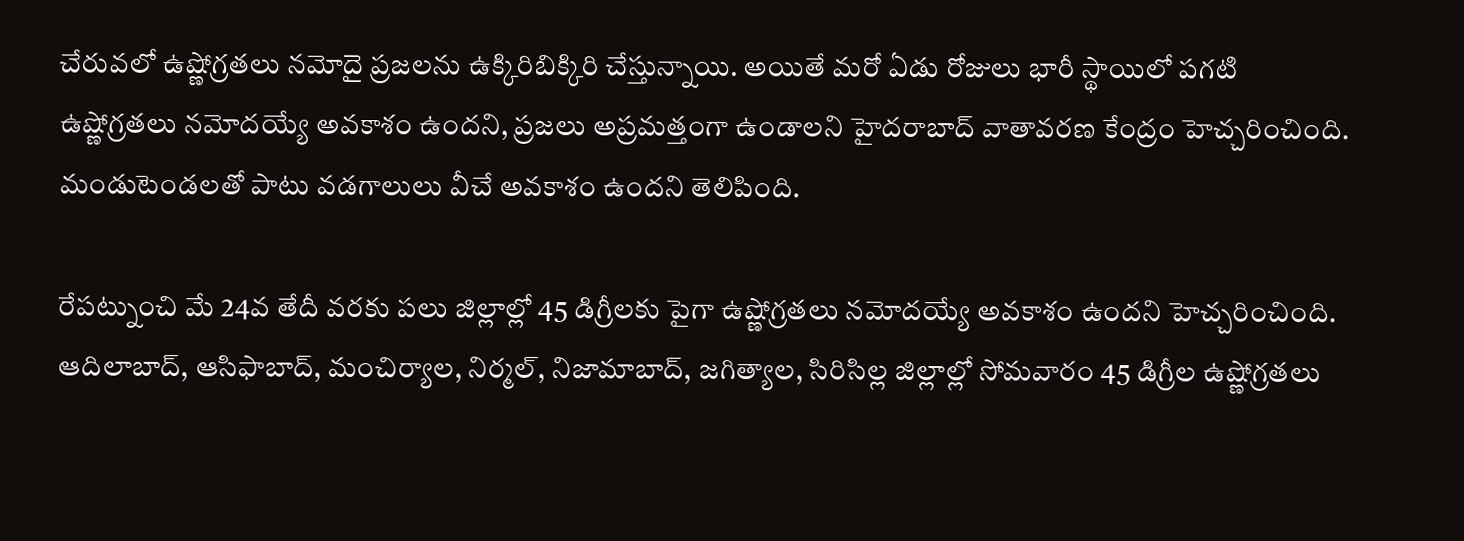చేరువలో ఉష్ణోగ్రతలు నమోదై ప్రజలను ఉక్కిరిబిక్కిరి చేస్తున్నాయి. అయితే మరో ఏడు రోజులు భారీ స్థాయిలో పగటి ఉష్ణోగ్రతలు నమోదయ్యే అవకాశం ఉందని, ప్రజలు అప్రమత్తంగా ఉండాలని హైదరాబాద్ వాతావరణ కేంద్రం హెచ్చరించింది. మండుటెండలతో పాటు వడగాలులు వీచే అవకాశం ఉందని తెలిపింది.

రేపట్నుంచి మే 24వ తేదీ వరకు పలు జిల్లాల్లో 45 డిగ్రీలకు పైగా ఉష్ణోగ్రతలు నమోదయ్యే అవకాశం ఉందని హెచ్చరించింది. ఆదిలాబాద్, ఆసిఫాబాద్, మంచిర్యాల, నిర్మల్, నిజామాబాద్, జగిత్యాల, సిరిసిల్ల జిల్లాల్లో సోమవారం 45 డిగ్రీల ఉష్ణోగ్రతలు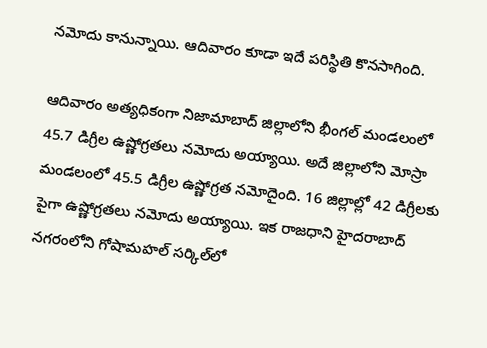నమోదు కానున్నాయి. ఆదివారం కూడా ఇదే పరిస్థితి కొనసాగింది.

ఆదివారం అత్యధికంగా నిజామాబాద్ జిల్లాలోని భీంగల్ మండలంలో 45.7 డిగ్రీల ఉష్ణోగ్రతలు నమోదు అయ్యాయి. అదే జిల్లాలోని మోస్రా మండలంలో 45.5 డిగ్రీల ఉష్ణోగ్రత నమోదైంది. 16 జిల్లాల్లో 42 డిగ్రీలకు పైగా ఉష్ణోగ్రతలు నమోదు అయ్యాయి. ఇక రాజధాని హైదరాబాద్ నగరంలోని గోషామహల్ సర్కిల్‌లో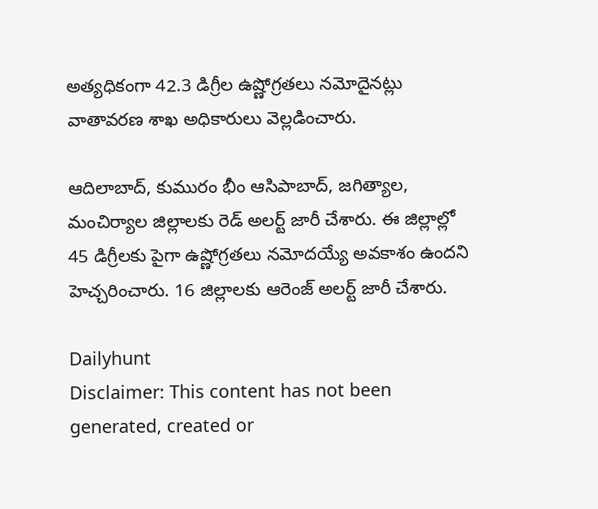అత్యధికంగా 42.3 డిగ్రీల ఉష్ణోగ్రతలు నమోదైనట్లు వాతావరణ శాఖ అధికారులు వెల్లడించారు.

ఆదిలాబాద్, కుమురం భీం ఆసిపాబాద్, జగిత్యాల, మంచిర్యాల జిల్లాలకు రెడ్ అలర్ట్ జారీ చేశారు. ఈ జిల్లాల్లో 45 డిగ్రీలకు పైగా ఉష్ణోగ్రతలు నమోదయ్యే అవకాశం ఉందని హెచ్చరించారు. 16 జిల్లాలకు ఆరెంజ్ అలర్ట్ జారీ చేశారు.

Dailyhunt
Disclaimer: This content has not been generated, created or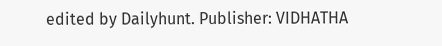edited by Dailyhunt. Publisher: VIDHATHA